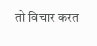तो विचार करत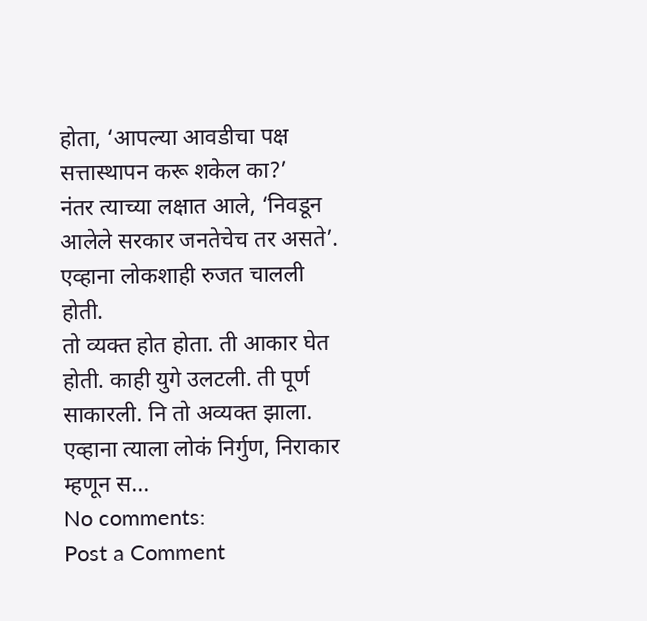होता, ‘आपल्या आवडीचा पक्ष सत्तास्थापन करू शकेल का?’
नंतर त्याच्या लक्षात आले, ‘निवडून आलेले सरकार जनतेचेच तर असते’.
एव्हाना लोकशाही रुजत चालली होती.
तो व्यक्त होत होता. ती आकार घेत होती. काही युगे उलटली. ती पूर्ण साकारली. नि तो अव्यक्त झाला. एव्हाना त्याला लोकं निर्गुण, निराकार म्हणून स...
No comments:
Post a Comment